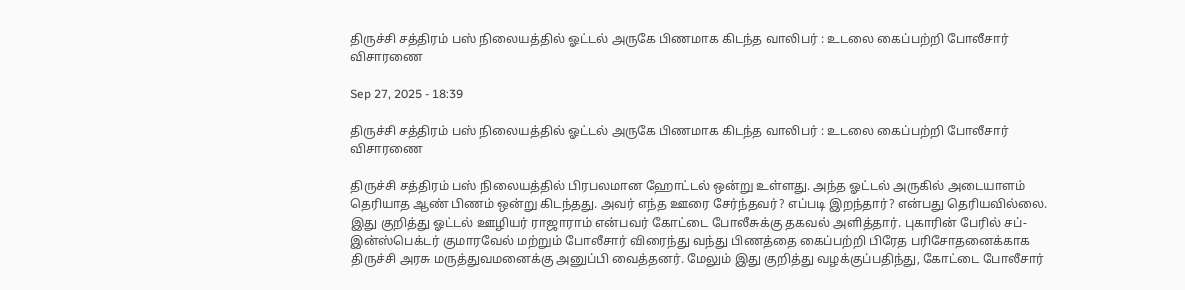திருச்சி சத்திரம் பஸ் நிலையத்தில் ஓட்டல் அருகே பிணமாக கிடந்த வாலிபர் : உடலை கைப்பற்றி போலீசார் விசாரணை

Sep 27, 2025 - 18:39

திருச்சி சத்திரம் பஸ் நிலையத்தில் ஓட்டல் அருகே பிணமாக கிடந்த வாலிபர் : உடலை கைப்பற்றி போலீசார் விசாரணை

திருச்சி சத்திரம் பஸ் நிலையத்தில் பிரபலமான ஹோட்டல் ஒன்று உள்ளது. அந்த ஓட்டல் அருகில் அடையாளம் தெரியாத ஆண் பிணம் ஒன்று கிடந்தது. அவர் எந்த ஊரை சேர்ந்தவர்? எப்படி இறந்தார்? என்பது தெரியவில்லை. இது குறித்து ஓட்டல் ஊழியர் ராஜாராம் என்பவர் கோட்டை போலீசுக்கு தகவல் அளித்தார். புகாரின் பேரில் சப்-இன்ஸ்பெக்டர் குமாரவேல் மற்றும் போலீசார் விரைந்து வந்து பிணத்தை கைப்பற்றி பிரேத பரிசோதனைக்காக திருச்சி அரசு மருத்துவமனைக்கு அனுப்பி வைத்தனர். மேலும் இது குறித்து வழக்குப்பதிந்து, கோட்டை போலீசார்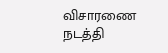விசாரணை நடத்தி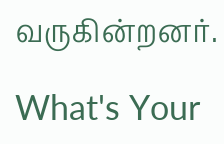வருகின்றனர்.

What's Your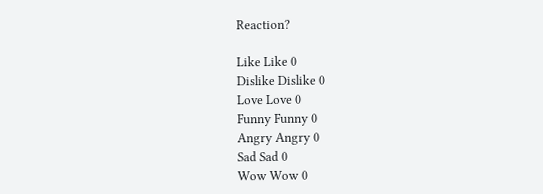Reaction?

Like Like 0
Dislike Dislike 0
Love Love 0
Funny Funny 0
Angry Angry 0
Sad Sad 0
Wow Wow 0